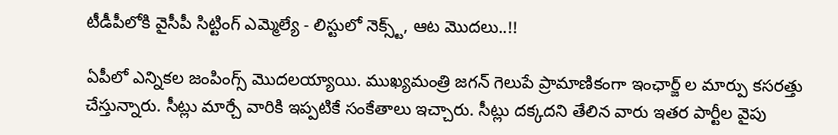టీడీపీలోకి వైసీపీ సిట్టింగ్ ఎమ్మెల్యే - లిస్టులో నెక్స్ట్, ఆట మొదలు..!!

ఏపీలో ఎన్నికల జంపింగ్స్ మొదలయ్యాయి. ముఖ్యమంత్రి జగన్ గెలుపే ప్రామాణికంగా ఇంఛార్జ్ ల మార్పు కసరత్తు చేస్తున్నారు. సీట్లు మార్చే వారికి ఇప్పటికే సంకేతాలు ఇచ్చారు. సీట్లు దక్కదని తేలిన వారు ఇతర పార్టీల వైపు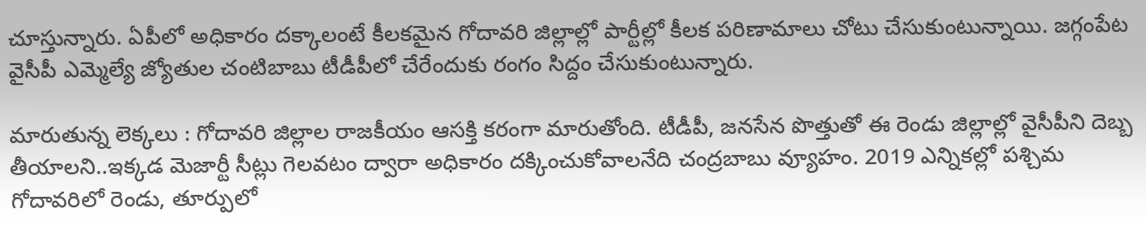చూస్తున్నారు. ఏపీలో అధికారం దక్కాలంటే కీలకమైన గోదావరి జిల్లాల్లో పార్టీల్లో కీలక పరిణామాలు చోటు చేసుకుంటున్నాయి. జగ్గంపేట వైసీపీ ఎమ్మెల్యే జ్యోతుల చంటిబాబు టీడీపీలో చేరేందుకు రంగం సిద్దం చేసుకుంటున్నారు.

మారుతున్న లెక్కలు : గోదావరి జిల్లాల రాజకీయం ఆసక్తి కరంగా మారుతోంది. టీడీపీ, జనసేన పొత్తుతో ఈ రెండు జిల్లాల్లో వైసీపీని దెబ్బ తీయాలని..ఇక్కడ మెజార్టీ సీట్లు గెలవటం ద్వారా అధికారం దక్కించుకోవాలనేది చంద్రబాబు వ్యూహం. 2019 ఎన్నికల్లో పశ్చిమ గోదావరిలో రెండు, తూర్పులో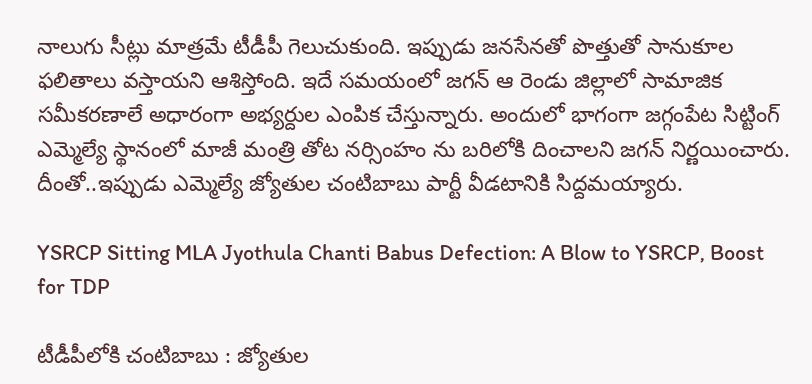నాలుగు సీట్లు మాత్రమే టీడీపీ గెలుచుకుంది. ఇప్పుడు జనసేనతో పొత్తుతో సానుకూల ఫలితాలు వస్తాయని ఆశిస్తోంది. ఇదే సమయంలో జగన్ ఆ రెండు జిల్లాలో సామాజిక సమీకరణాలే అధారంగా అభ్యర్దుల ఎంపిక చేస్తున్నారు. అందులో భాగంగా జగ్గంపేట సిట్టింగ్ ఎమ్మెల్యే స్థానంలో మాజీ మంత్రి తోట నర్సింహం ను బరిలోకి దించాలని జగన్ నిర్ణయించారు. దీంతో..ఇప్పుడు ఎమ్మెల్యే జ్యోతుల చంటిబాబు పార్టీ వీడటానికి సిద్దమయ్యారు.

YSRCP Sitting MLA Jyothula Chanti Babus Defection: A Blow to YSRCP, Boost for TDP

టీడీపీలోకి చంటిబాబు : జ్యోతుల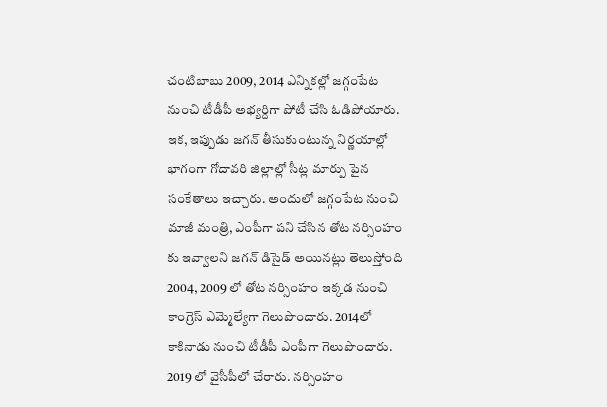చంటిబాబు 2009, 2014 ఎన్నికల్లో జగ్గంపేట నుంచి టీడీపీ అభ్యర్దిగా పోటీ చేసి ఓడిపోయారు. ఇక, ఇప్పుడు జగన్ తీసుకుంటున్న నిర్ణయాల్లో భాగంగా గోదావరి జిల్లాల్లో సీట్ల మార్పు పైన సంకేతాలు ఇచ్చారు. అందులో జగ్గంపేట నుంచి మాజీ మంత్రి, ఎంపీగా పని చేసిన తోట నర్సింహం కు ఇవ్వాలని జగన్ డిసైడ్ అయినట్లు తెలుస్తోంది 2004, 2009 లో తోట నర్సింహం ఇక్కడ నుంచి కాంగ్రెస్ ఎమ్మెల్యేగా గెలుపొందారు. 2014లో కాకినాడు నుంచి టీడీపీ ఎంపీగా గెలుపొందారు. 2019 లో వైసీపీలో చేరారు. నర్సింహం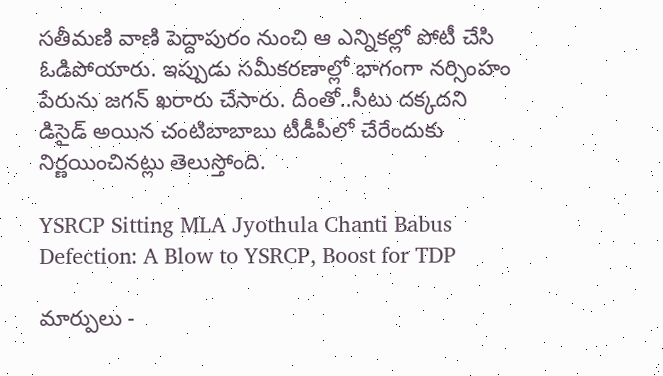సతీమణి వాణి పెద్దాపురం నుంచి ఆ ఎన్నికల్లో పోటీ చేసి ఓడిపోయారు. ఇప్పుడు సమీకరణాల్లో భాగంగా నర్సింహం పేరును జగన్ ఖరారు చేసారు. దీంతో..సీటు దక్కదని డిసైడ్ అయిన చంటిబాబాబు టీడీపీలో చేరేందుకు నిర్ణయించినట్లు తెలుస్తోంది.

YSRCP Sitting MLA Jyothula Chanti Babus Defection: A Blow to YSRCP, Boost for TDP

మార్పులు -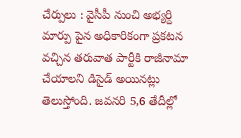చేర్పులు : వైసీపీ నుంచి అభ్యర్ది మార్పు పైన అధికారికంగా ప్రకటన వచ్చిన తరువాత పార్టీకి రాజీనామా చేయాలని డిసైడ్ అయినట్లు తెలుస్తోంది. జవనరి 5,6 తేదీల్లో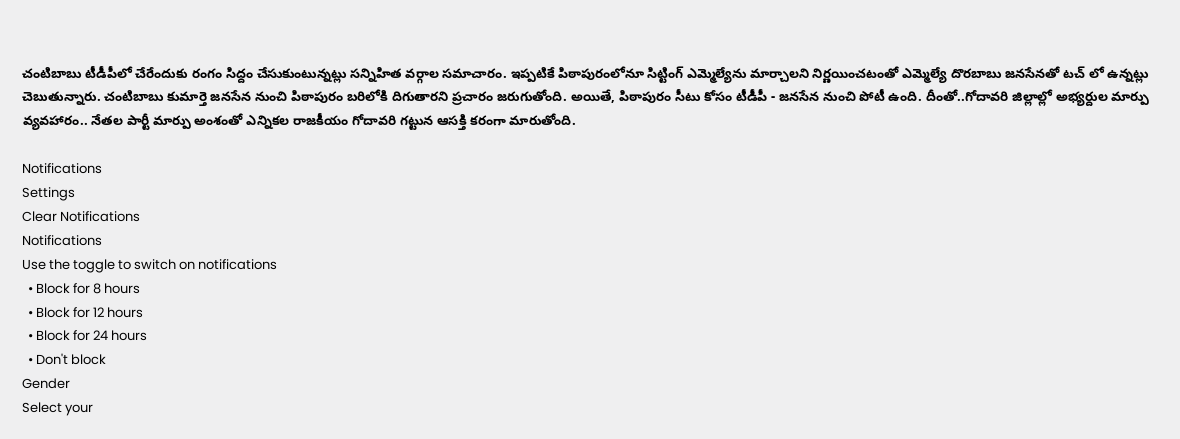చంటిబాబు టీడీపీలో చేరేందుకు రంగం సిద్దం చేసుకుంటున్నట్లు సన్నిహిత వర్గాల సమాచారం. ఇప్పటికే పిఠాపురంలోనూ సిట్టింగ్ ఎమ్మెల్యేను మార్చాలని నిర్ణయించటంతో ఎమ్మెల్యే దొరబాబు జనసేనతో టచ్ లో ఉన్నట్లు చెబుతున్నారు. చంటిబాబు కుమార్తె జనసేన నుంచి పిఠాపురం బరిలోకి దిగుతారని ప్రచారం జరుగుతోంది. అయితే, పిఠాపురం సీటు కోసం టీడీపీ - జనసేన నుంచి పోటీ ఉంది. దీంతో..గోదావరి జిల్లాల్లో అభ్యర్దుల మార్పు వ్యవహారం.. నేతల పార్టీ మార్పు అంశంతో ఎన్నికల రాజకీయం గోదావరి గట్టున ఆసక్తి కరంగా మారుతోంది.

Notifications
Settings
Clear Notifications
Notifications
Use the toggle to switch on notifications
  • Block for 8 hours
  • Block for 12 hours
  • Block for 24 hours
  • Don't block
Gender
Select your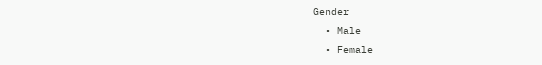Gender
  • Male
  • Female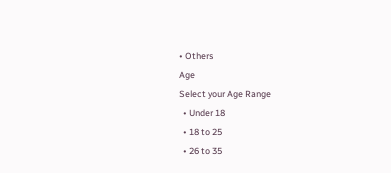• Others
Age
Select your Age Range
  • Under 18
  • 18 to 25
  • 26 to 35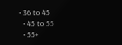• 36 to 45
  • 45 to 55
  • 55+